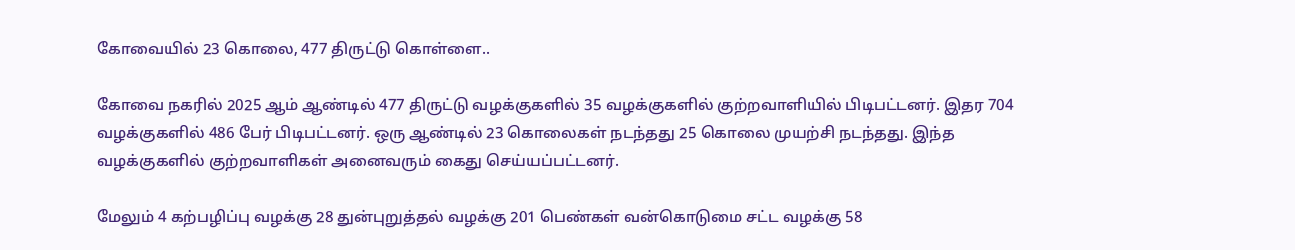கோவையில் 23 கொலை, 477 திருட்டு கொள்ளை..

கோவை நகரில் 2025 ஆம் ஆண்டில் 477 திருட்டு வழக்குகளில் 35 வழக்குகளில் குற்றவாளியில் பிடிபட்டனர். இதர 704 வழக்குகளில் 486 பேர் பிடிபட்டனர். ஒரு ஆண்டில் 23 கொலைகள் நடந்தது 25 கொலை முயற்சி நடந்தது. இந்த வழக்குகளில் குற்றவாளிகள் அனைவரும் கைது செய்யப்பட்டனர்.

மேலும் 4 கற்பழிப்பு வழக்கு 28 துன்புறுத்தல் வழக்கு 201 பெண்கள் வன்கொடுமை சட்ட வழக்கு 58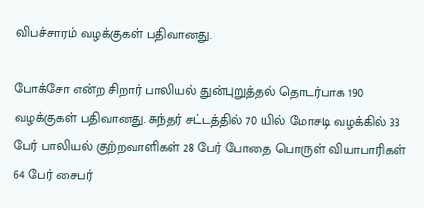விபச்சாரம் வழக்குகள் பதிவானது.

போக்சோ என்ற சிறார் பாலியல் துன்புறுத்தல் தொடர்பாக 190 வழக்குகள் பதிவானது. சுந்தர் சட்டத்தில் 70 யில் மோசடி வழக்கில் 33 பேர் பாலியல் குற்றவாளிகள் 28 பேர் போதை பொருள் வியாபாரிகள் 64 பேர் சைபர்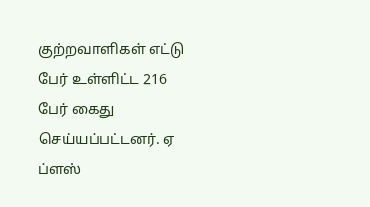குற்றவாளிகள் எட்டு பேர் உள்ளிட்ட 216 பேர் கைது செய்யப்பட்டனர். ஏ ப்ளஸ்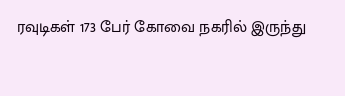ரவுடிகள் 173 பேர் கோவை நகரில் இருந்து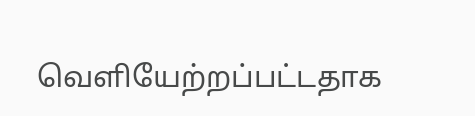வெளியேற்றப்பட்டதாக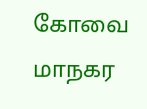கோவை மாநகர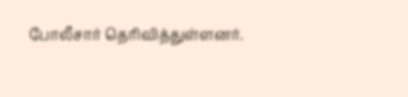போலீசார் தெரிவித்துள்ளனர்.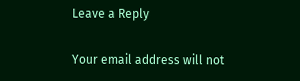Leave a Reply

Your email address will not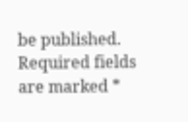be published. Required fields are marked *